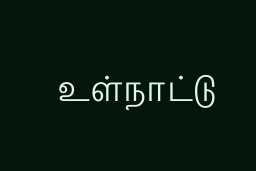உள்நாட்டு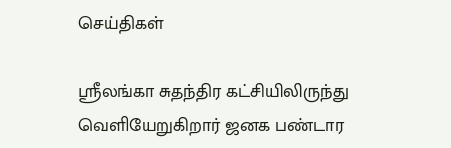செய்திகள்

ஸ்ரீலங்கா சுதந்திர கட்சியிலிருந்து வெளியேறுகிறார் ஜனக பண்டார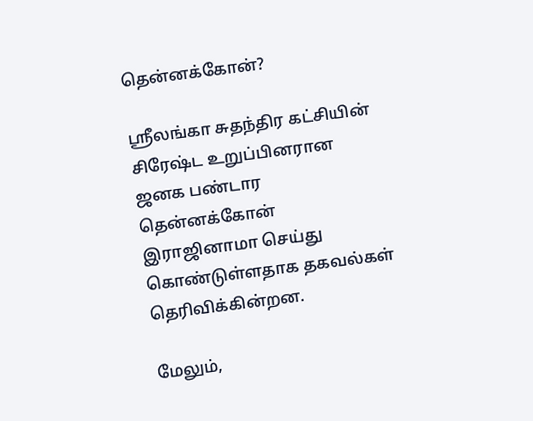தென்னக்கோன்?

ஸ்ரீலங்கா சுதந்திர கட்சியின் சிரேஷ்ட உறுப்பினரான ஜனக பண்டார தென்னக்கோன் இராஜினாமா செய்து கொண்டுள்ளதாக தகவல்கள் தெரிவிக்கின்றன.

மேலும்,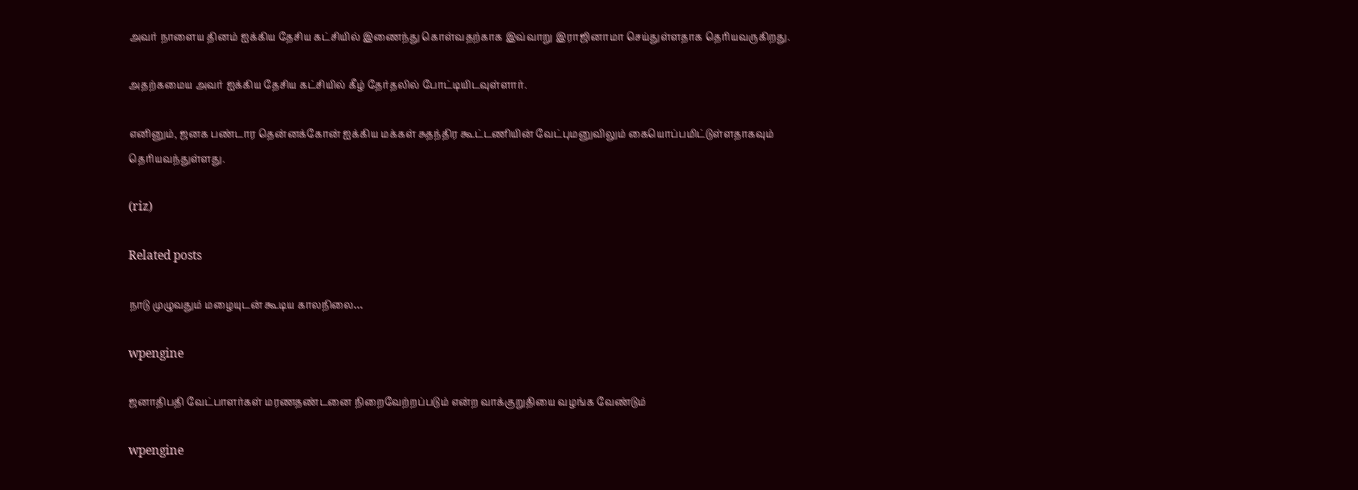அவர் நாளைய தினம் ஐக்கிய தேசிய கட்சியில் இணைந்து கொள்வதற்காக இவ்வாறு இராஜினாமா செய்துள்ளதாக தெரியவருகிறது.

அதற்கமைய அவர் ஐக்கிய தேசிய கட்சியில் கீழ் தேர்தலில் போட்டியிடவுள்ளார்.

எனினும், ஜனக பண்டார தென்னக்கோன் ஐக்கிய மக்கள் சுதந்திர கூட்டணியின் வேட்புமனுவிலும் கையொப்பமிட்டுள்ளதாகவும் தெரியவந்துள்ளது.

(riz)

Related posts

நாடு முழுவதும் மழையுடன் கூடிய காலநிலை…

wpengine

ஜனாதிபதி வேட்பாளர்கள் மரணதண்டனை நிறைவேற்றப்படும் என்ற வாக்குறுதியை வழங்க வேண்டும்

wpengine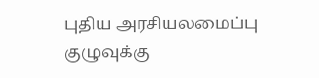புதிய அரசியலமைப்பு குழுவுக்கு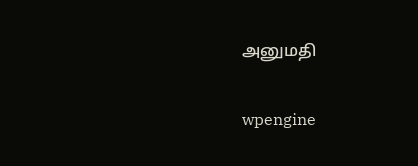அனுமதி

wpengine